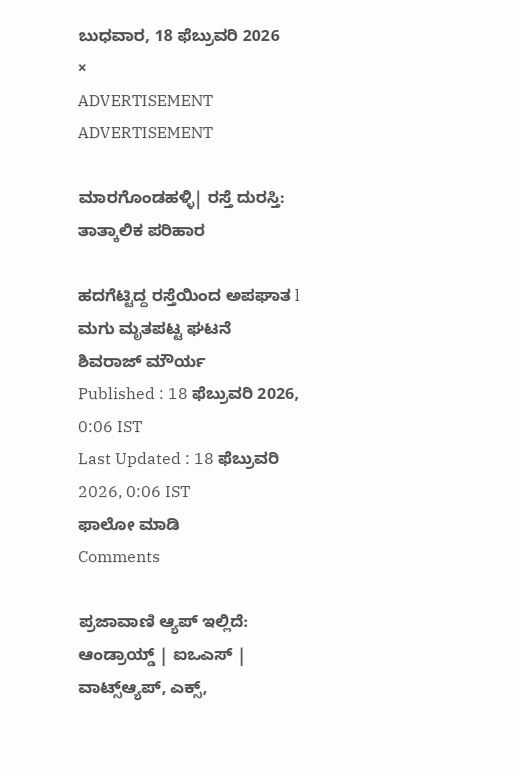ಬುಧವಾರ, 18 ಫೆಬ್ರುವರಿ 2026
×
ADVERTISEMENT
ADVERTISEMENT

ಮಾರಗೊಂಡಹಳ್ಳಿ| ರಸ್ತೆ ದುರಸ್ತಿ: ತಾತ್ಕಾಲಿಕ ಪರಿಹಾರ

ಹದಗೆಟ್ಟಿದ್ದ ರಸ್ತೆಯಿಂದ ಅಪಘಾತ l ಮಗು ಮೃತಪಟ್ಟ ಘಟನೆ
ಶಿವರಾಜ್ ಮೌರ್ಯ
Published : 18 ಫೆಬ್ರುವರಿ 2026, 0:06 IST
Last Updated : 18 ಫೆಬ್ರುವರಿ 2026, 0:06 IST
ಫಾಲೋ ಮಾಡಿ
Comments

ಪ್ರಜಾವಾಣಿ ಆ್ಯಪ್ ಇಲ್ಲಿದೆ: ಆಂಡ್ರಾಯ್ಡ್ | ಐಒಎಸ್ | ವಾಟ್ಸ್ಆ್ಯಪ್, ಎಕ್ಸ್,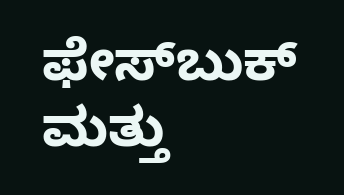ಫೇಸ್‌ಬುಕ್ ಮತ್ತು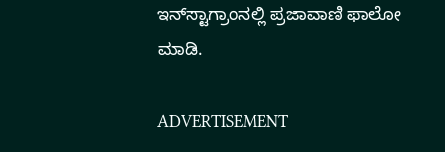ಇನ್‌ಸ್ಟಾಗ್ರಾಂನಲ್ಲಿ ಪ್ರಜಾವಾಣಿ ಫಾಲೋ ಮಾಡಿ.

ADVERTISEMENT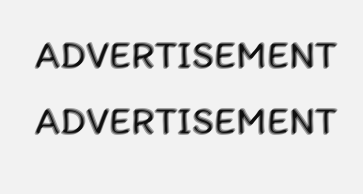ADVERTISEMENT
ADVERTISEMENT